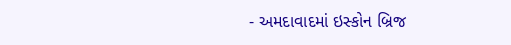- અમદાવાદમાં ઇસ્કોન બ્રિજ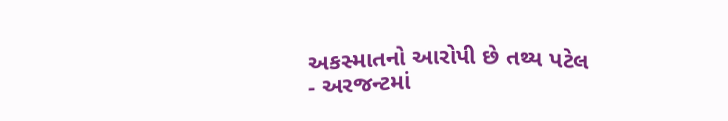અકસ્માતનો આરોપી છે તથ્ય પટેલ
- અરજન્ટમાં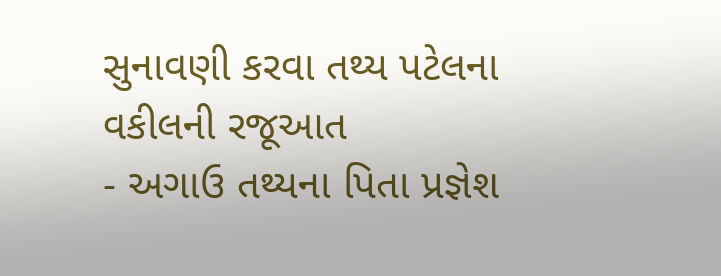સુનાવણી કરવા તથ્ય પટેલના વકીલની રજૂઆત
- અગાઉ તથ્યના પિતા પ્રજ્ઞેશ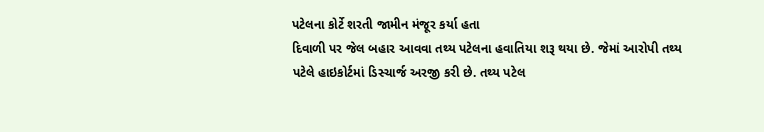પટેલના કોર્ટે શરતી જામીન મંજૂર કર્યા હતા
દિવાળી પર જેલ બહાર આવવા તથ્ય પટેલના હવાતિયા શરૂ થયા છે. જેમાં આરોપી તથ્ય પટેલે હાઇકોર્ટમાં ડિસ્ચાર્જ અરજી કરી છે. તથ્ય પટેલ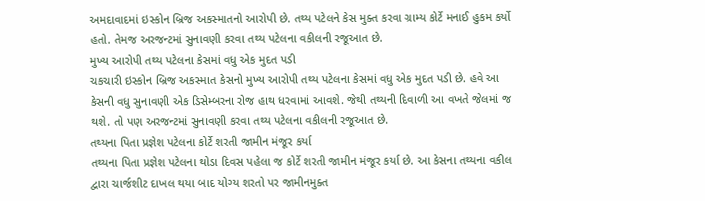અમદાવાદમાં ઇસ્કોન બ્રિજ અકસ્માતનો આરોપી છે. તથ્ય પટેલને કેસ મુક્ત કરવા ગ્રામ્ય કોર્ટે મનાઈ હુકમ કર્યો હતો. તેમજ અરજન્ટમાં સુનાવણી કરવા તથ્ય પટેલના વકીલની રજૂઆત છે.
મુખ્ય આરોપી તથ્ય પટેલના કેસમાં વધુ એક મુદત પડી
ચકચારી ઇસ્કોન બ્રિજ અકસ્માત કેસનો મુખ્ય આરોપી તથ્ય પટેલના કેસમાં વધુ એક મુદત પડી છે. હવે આ કેસની વધુ સુનાવણી એક ડિસેમ્બરના રોજ હાથ ધરવામાં આવશે. જેથી તથ્યની દિવાળી આ વખતે જેલમાં જ થશે. તો પણ અરજન્ટમાં સુનાવણી કરવા તથ્ય પટેલના વકીલની રજૂઆત છે.
તથ્યના પિતા પ્રજ્ઞેશ પટેલના કોર્ટે શરતી જામીન મંજૂર કર્યા
તથ્યના પિતા પ્રજ્ઞેશ પટેલના થોડા દિવસ પહેલા જ કોર્ટે શરતી જામીન મંજૂર કર્યા છે. આ કેસના તથ્યના વકીલ દ્વારા ચાર્જશીટ દાખલ થયા બાદ યોગ્ય શરતો પર જામીનમુક્ત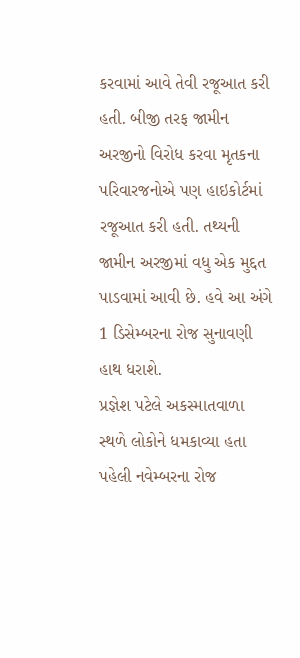કરવામાં આવે તેવી રજૂઆત કરી હતી. બીજી તરફ જામીન અરજીનો વિરોધ કરવા મૃતકના પરિવારજનોએ પણ હાઇકોર્ટમાં રજૂઆત કરી હતી. તથ્યની જામીન અરજીમાં વધુ એક મુદ્દત પાડવામાં આવી છે. હવે આ અંગે 1 ડિસેમ્બરના રોજ સુનાવણી હાથ ધરાશે.
પ્રજ્ઞેશ પટેલે અકસ્માતવાળા સ્થળે લોકોને ધમકાવ્યા હતા
પહેલી નવેમ્બરના રોજ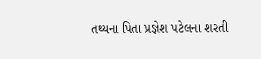તથ્યના પિતા પ્રજ્ઞેશ પટેલના શરતી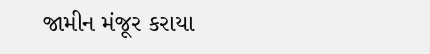જામીન મંજૂર કરાયા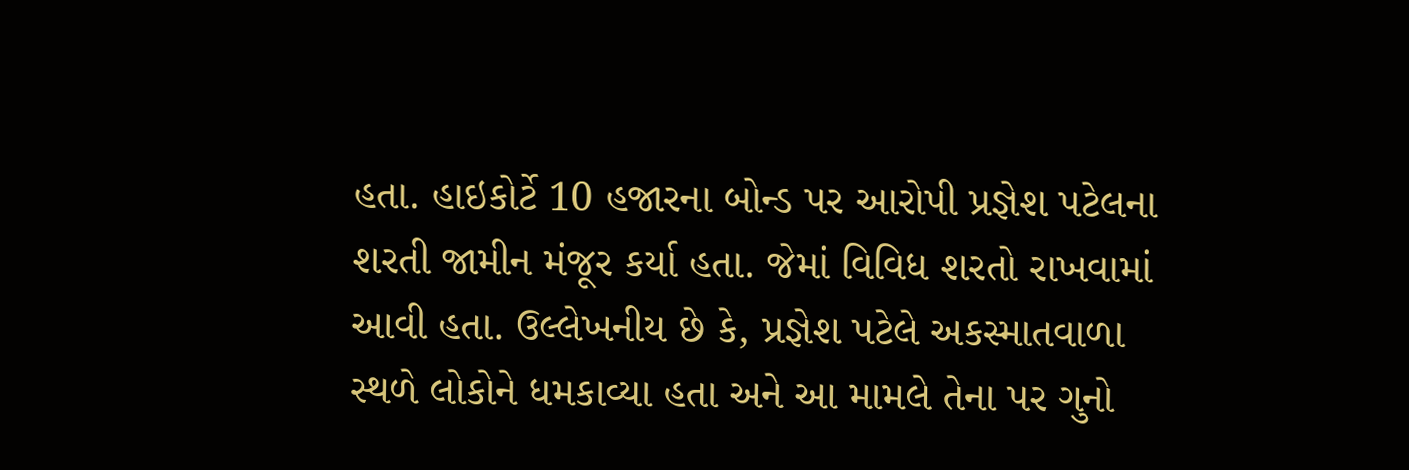હતા. હાઇકોર્ટે 10 હજારના બોન્ડ પર આરોપી પ્રજ્ઞેશ પટેલના શરતી જામીન મંજૂર કર્યા હતા. જેમાં વિવિધ શરતો રાખવામાં આવી હતા. ઉલ્લેખનીય છે કે, પ્રજ્ઞેશ પટેલે અકસ્માતવાળા સ્થળે લોકોને ધમકાવ્યા હતા અને આ મામલે તેના પર ગુનો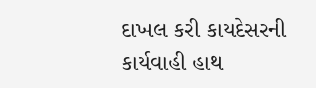દાખલ કરી કાયદેસરની કાર્યવાહી હાથ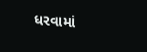ધરવામાં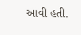આવી હતી.